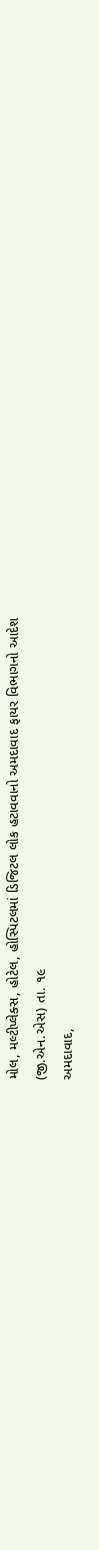મોલ, મલ્ટીપ્લેક્સ, હોટેલ, હોસ્પિટલમાં ડિજિટલ લોક હટાવવાનો અમદાવાદ ફાયર વિભાગનો આદેશ
(જી.એન.એસ) તા. ૧૯
અમદાવાદ,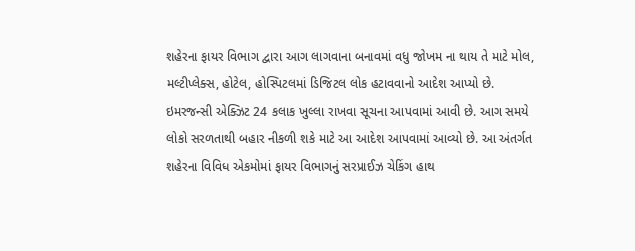શહેરના ફાયર વિભાગ દ્વારા આગ લાગવાના બનાવમાં વધુ જોખમ ના થાય તે માટે મોલ, મલ્ટીપ્લેક્સ, હોટેલ, હોસ્પિટલમાં ડિજિટલ લોક હટાવવાનો આદેશ આપ્યો છે. ઇમરજન્સી એક્ઝિટ 24 કલાક ખુલ્લા રાખવા સૂચના આપવામાં આવી છે. આગ સમયે લોકો સરળતાથી બહાર નીકળી શકે માટે આ આદેશ આપવામાં આવ્યો છે. આ અંતર્ગત શહેરના વિવિધ એકમોમાં ફાયર વિભાગનું સરપ્રાઈઝ ચેકિંગ હાથ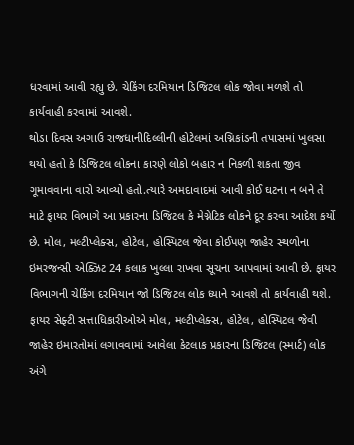ધરવામાં આવી રહ્યુ છે. ચેકિંગ દરમિયાન ડિજિટલ લોક જોવા મળશે તો કાર્યવાહી કરવામાં આવશે.
થોડા દિવસ અગાઉ રાજધાનીદિલ્લીની હોટેલમાં અગ્નિકાંડની તપાસમાં ખુલસા થયો હતો કે ડિજિટલ લોકના કારણે લોકો બહાર ન નિકળી શકતા જીવ ગૂમાવવાના વારો આવ્યો હતો.ત્યારે અમદાવાદમાં આવી કોઈ ઘટના ન બને તે માટે ફાયર વિભાગે આ પ્રકારના ડિજિટલ કે મેગ્નેટિક લોકને દૂર કરવા આદેશ કર્યો છે. મોલ, મલ્ટીપ્લેક્સ, હોટેલ, હોસ્પિટલ જેવા કોઈપણ જાહેર સ્થળોના ઇમરજન્સી એક્ઝિટ 24 કલાક ખુલ્લા રાખવા સૂચના આપવામાં આવી છે. ફાયર વિભાગની ચેકિંગ દરમિયાન જો ડિજિટલ લોક ધ્યાને આવશે તો કાર્યવાહી થશે.
ફાયર સેફ્ટી સત્તાધિકારીઓએ મોલ, મલ્ટીપ્લેક્સ, હોટેલ, હોસ્પિટલ જેવી જાહેર ઇમારતોમાં લગાવવામાં આવેલા કેટલાક પ્રકારના ડિજિટલ (સ્માર્ટ) લોક અંગે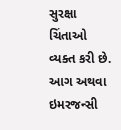સુરક્ષા ચિંતાઓ વ્યક્ત કરી છે. આગ અથવા ઇમરજન્સી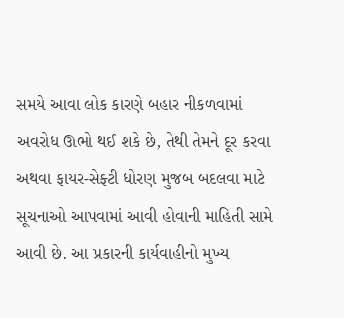સમયે આવા લોક કારણે બહાર નીકળવામાં અવરોધ ઊભો થઈ શકે છે, તેથી તેમને દૂર કરવા અથવા ફાયર-સેફ્ટી ધોરણ મુજબ બદલવા માટે સૂચનાઓ આપવામાં આવી હોવાની માહિતી સામે આવી છે. આ પ્રકારની કાર્યવાહીનો મુખ્ય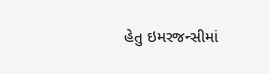હેતુ ઇમરજન્સીમાં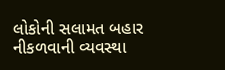લોકોની સલામત બહાર નીકળવાની વ્યવસ્થા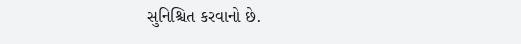સુનિશ્ચિત કરવાનો છે.